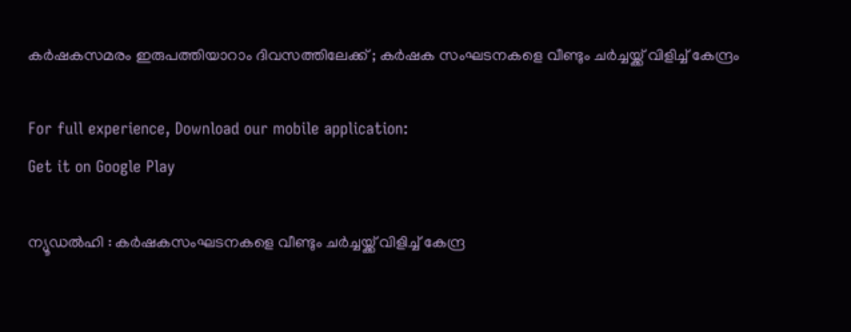കര്‍ഷകസമരം ഇരുപത്തിയാറാം ദിവസത്തിലേക്ക് ; കര്‍ഷക സംഘടനകളെ വീണ്ടും ചർച്ചയ്ക്ക് വിളിച്ച് കേന്ദ്രം

For full experience, Download our mobile application:
Get it on Google Play

ന്യൂഡല്‍ഹി : കര്‍ഷകസംഘടനകളെ വീണ്ടും ചര്‍ച്ചയ്ക്ക് വിളിച്ച് കേന്ദ്ര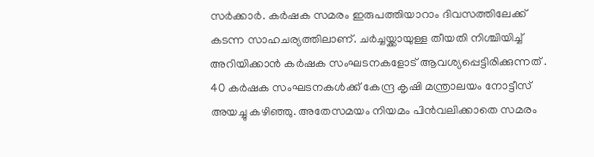സര്‍ക്കാര്‍. കര്‍ഷക സമരം ഇരുപത്തിയാറാം ദിവസത്തിലേക്ക് കടന്ന സാഹചര്യത്തിലാണ്. ചര്‍ച്ചയ്ക്കായുള്ള തീയതി നിശ്ചിയിച്ച് അറിയിക്കാന്‍ കര്‍ഷക സംഘടനകളോട് ആവശ്യപ്പെട്ടിരിക്കുന്നത് . 40 കര്‍ഷക സംഘടനകള്‍ക്ക് കേന്ദ്ര കൃഷി മന്ത്രാലയം നോട്ടീസ് അയച്ചു കഴിഞ്ഞു. അതേസമയം നിയമം പിന്‍വലിക്കാതെ സമരം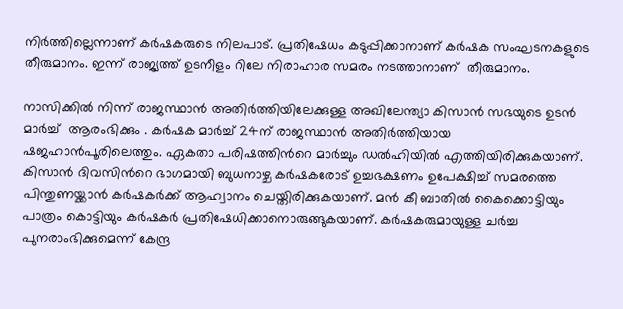നിര്‍ത്തില്ലെന്നാണ് കര്‍ഷകരുടെ നിലപാട്. പ്രതിഷേധം കടുപ്പിക്കാനാണ് കര്‍ഷക സംഘടനകളുടെ തീരുമാനം. ഇന്ന് രാജ്യത്ത് ഉടനീളം റിലേ നിരാഹാര സമരം നടത്താനാണ്  തീരുമാനം.

നാസിക്കില്‍ നിന്ന് രാജസ്ഥാന്‍ അതിര്‍ത്തിയിലേക്കുള്ള അഖിലേന്ത്യാ കിസാന്‍ സഭയുടെ ഉടന്‍ മാര്‍ച്ച്  ആരംഭിക്കും . കര്‍ഷക മാര്‍ച്ച് 24ന് രാജസ്ഥാന്‍ അതിര്‍ത്തിയായ ഷജഹാന്‍പൂരിലെത്തും. ഏകതാ പരിഷത്തിന്‍റെ മാര്‍ച്ചും ഡല്‍ഹിയില്‍ എത്തിയിരിക്കുകയാണ്. കിസാന്‍ ദിവസിന്‍റെ ഭാഗമായി ബുധനാഴ്ച കര്‍ഷകരോട് ഉച്ചഭക്ഷണം ഉപേക്ഷിച്ച് സമരത്തെ പിന്തുണയ്ക്കാന്‍ കര്‍ഷകര്‍ക്ക് ആഹ്വാനം ചെയ്തിരിക്കുകയാണ്. മന്‍ കീ ബാതില്‍ കൈക്കൊട്ടിയും പാത്രം കൊട്ടിയും കര്‍ഷകര്‍ പ്രതിഷേധിക്കാനൊരുങ്ങുകയാണ്. കർഷകരുമായുള്ള ചർച്ച പുനരാംഭിക്കുമെന്ന് കേന്ദ്ര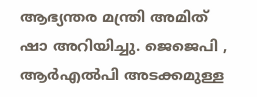ആഭ്യന്തര മന്ത്രി അമിത് ഷാ അറിയിച്ചു. ജെജെപി , ആർ‍എൽപി അടക്കമുള്ള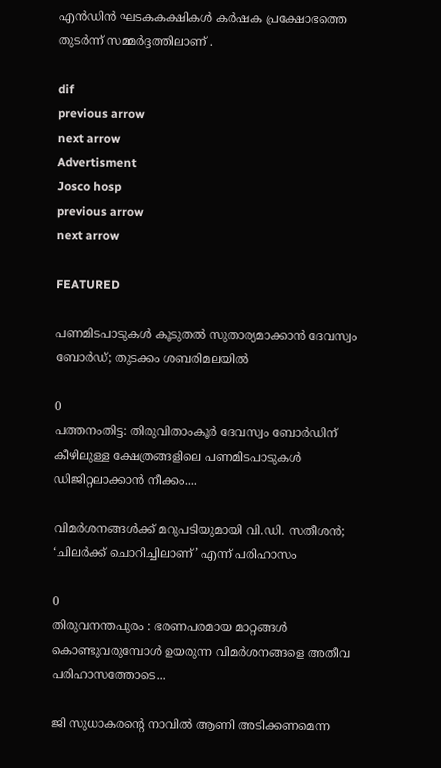എൻഡിൻ ഘടകകക്ഷികൾ കർഷക പ്രക്ഷോഭത്തെ തുടർന്ന് സമ്മർദ്ദത്തിലാണ് .

dif
previous arrow
next arrow
Advertisment
Josco hosp
previous arrow
next arrow

FEATURED

പണമിടപാടുകൾ കൂടുതൽ സുതാര്യമാക്കാൻ ദേവസ്വം ബോർഡ്; തുടക്കം ശബരിമലയിൽ

0
പത്തനംതിട്ട: തിരുവിതാംകൂര്‍ ദേവസ്വം ബോര്‍ഡിന് കീഴിലുള്ള ക്ഷേത്രങ്ങളിലെ പണമിടപാടുകള്‍ ഡിജിറ്റലാക്കാന്‍ നീക്കം....

വിമർശനങ്ങൾക്ക് മറുപടിയുമായി വി.ഡി. സതീശൻ; ‘ചിലർക്ക് ചൊറിച്ചിലാണ്’ എന്ന് പരിഹാസം

0
തിരുവനന്തപുരം : ഭരണപരമായ മാറ്റങ്ങൾ കൊണ്ടുവരുമ്പോൾ ഉയരുന്ന വിമർശനങ്ങളെ അതീവ പരിഹാസത്തോടെ...

ജി സുധാകരൻ്റെ നാവിൽ ആണി അടിക്കണമെന്ന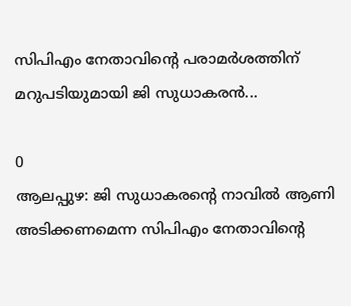സിപിഎം നേതാവിന്റെ പരാമർശത്തിന് മറുപടിയുമായി ജി സുധാകരൻ...

0
ആലപ്പുഴ: ജി സുധാകരൻ്റെ നാവിൽ ആണി അടിക്കണമെന്ന സിപിഎം നേതാവിന്റെ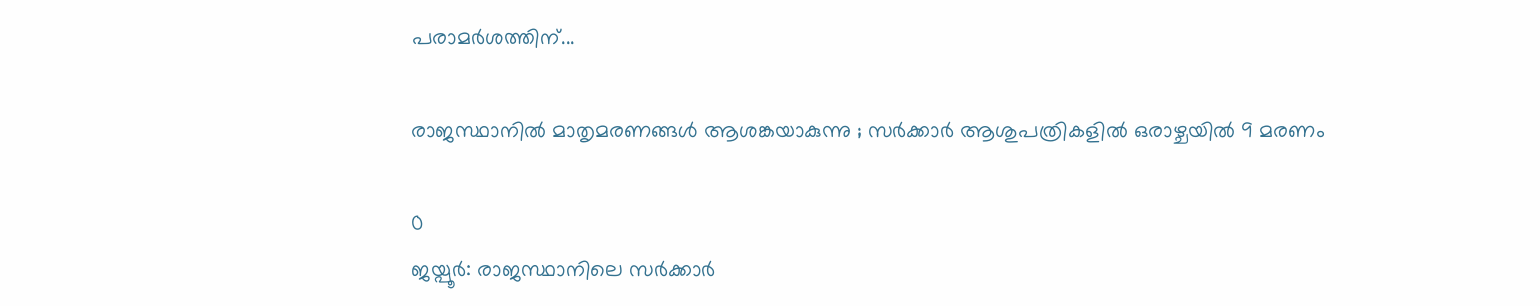പരാമർശത്തിന്...

രാജസ്ഥാനിൽ മാതൃമരണങ്ങൾ ആശങ്കയാകുന്നു ; സർക്കാർ ആശുപത്രികളിൽ ഒരാഴ്ചയിൽ 9 മരണം

0
ജയ്പൂർ: രാജസ്ഥാനിലെ സർക്കാർ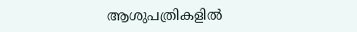ആശുപത്രികളിൽ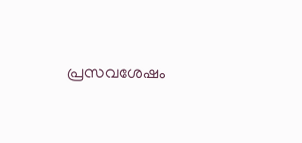പ്രസവശേഷം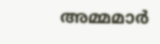അമ്മമാർ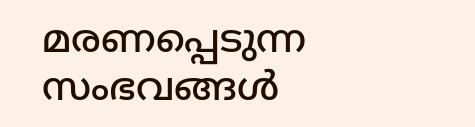മരണപ്പെടുന്ന സംഭവങ്ങൾ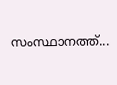സംസ്ഥാനത്ത്...